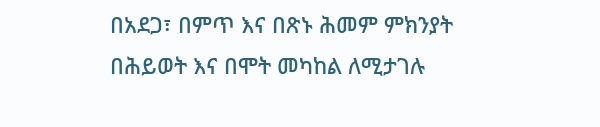በአደጋ፣ በምጥ እና በጽኑ ሕመም ምክንያት በሕይወት እና በሞት መካከል ለሚታገሉ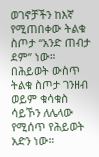ወገኖቻችን ከእኛ የሚጠበቀው ትልቁ ስጦታ “አንድ ጠብታ ደም” ነው።
በሕይወት ውስጥ ትልቁ ስጦታ ገንዘብ ወይም ቁሳቁስ ሳይኾን ለሌላው የሚሰጥ የሕይወት አድን ነው።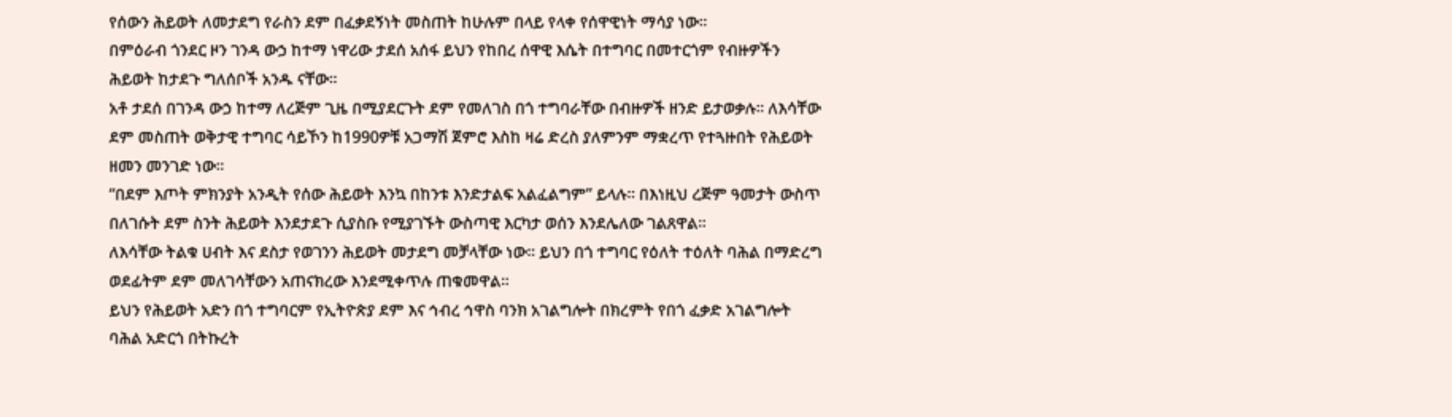የሰውን ሕይወት ለመታደግ የራስን ደም በፈቃደኝነት መስጠት ከሁሉም በላይ የላቀ የሰዋዊነት ማሳያ ነው።
በምዕራብ ጎንደር ዞን ገንዳ ውኃ ከተማ ነዋሪው ታደሰ አሰፋ ይህን የከበረ ሰዋዊ እሴት በተግባር በመተርጎም የብዙዎችን ሕይወት ከታደጉ ግለሰቦች አንዱ ናቸው።
አቶ ታደሰ በገንዳ ውኃ ከተማ ለረጅም ጊዜ በሚያደርጉት ደም የመለገስ በጎ ተግባራቸው በብዙዎች ዘንድ ይታወቃሉ። ለእሳቸው ደም መስጠት ወቅታዊ ተግባር ሳይኾን ከ1990ዎቹ አጋማሽ ጀምሮ እስከ ዛሬ ድረስ ያለምንም ማቋረጥ የተጓዙበት የሕይወት ዘመን መንገድ ነው።
“በደም እጦት ምክንያት አንዲት የሰው ሕይወት እንኳ በከንቱ እንድታልፍ አልፈልግም” ይላሉ። በእነዚህ ረጅም ዓመታት ውስጥ በለገሱት ደም ስንት ሕይወት እንደታደጉ ሲያስቡ የሚያገኙት ውስጣዊ እርካታ ወሰን እንደሌለው ገልጸዋል።
ለእሳቸው ትልቁ ሀብት እና ደስታ የወገንን ሕይወት መታደግ መቻላቸው ነው። ይህን በጎ ተግባር የዕለት ተዕለት ባሕል በማድረግ ወደፊትም ደም መለገሳቸውን አጠናክረው እንደሚቀጥሉ ጠቁመዋል።
ይህን የሕይወት አድን በጎ ተግባርም የኢትዮጵያ ደም እና ኅብረ ኅዋስ ባንክ አገልግሎት በክረምት የበጎ ፈቃድ አገልግሎት ባሕል አድርጎ በትኩረት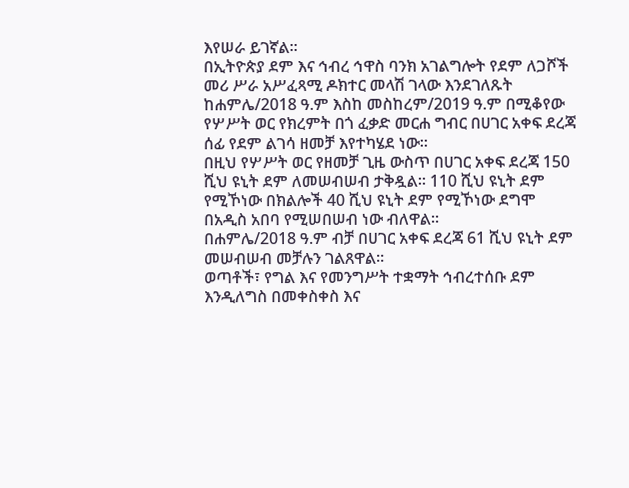እየሠራ ይገኛል።
በኢትዮጵያ ደም እና ኅብረ ኅዋስ ባንክ አገልግሎት የደም ለጋሾች መሪ ሥራ አሥፈጻሚ ዶክተር መላሽ ገላው እንደገለጹት ከሐምሌ/2018 ዓ.ም እስከ መስከረም/2019 ዓ.ም በሚቆየው የሦሥት ወር የክረምት በጎ ፈቃድ መርሐ ግብር በሀገር አቀፍ ደረጃ ሰፊ የደም ልገሳ ዘመቻ እየተካሄደ ነው።
በዚህ የሦሥት ወር የዘመቻ ጊዜ ውስጥ በሀገር አቀፍ ደረጃ 150 ሺህ ዩኒት ደም ለመሠብሠብ ታቅዷል። 110 ሺህ ዩኒት ደም የሚኾነው በክልሎች 40 ሺህ ዩኒት ደም የሚኾነው ደግሞ በአዲስ አበባ የሚሠበሠብ ነው ብለዋል።
በሐምሌ/2018 ዓ.ም ብቻ በሀገር አቀፍ ደረጃ 61 ሺህ ዩኒት ደም መሠብሠብ መቻሉን ገልጸዋል።
ወጣቶች፣ የግል እና የመንግሥት ተቋማት ኅብረተሰቡ ደም እንዲለግስ በመቀስቀስ እና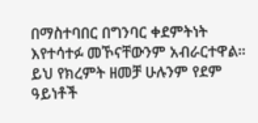በማስተባበር በግንባር ቀደምትነት እየተሳተፉ መኾናቸውንም አብራርተዋል።
ይህ የክረምት ዘመቻ ሁሉንም የደም ዓይነቶች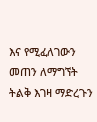እና የሚፈለገውን መጠን ለማግኘት ትልቅ እገዛ ማድረጉን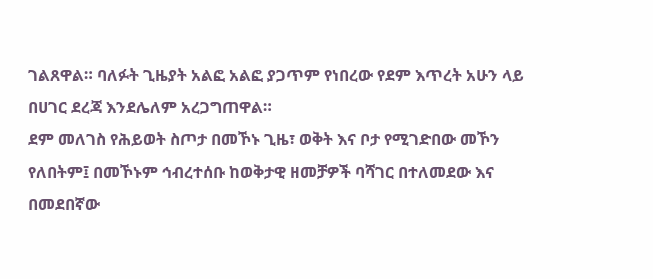ገልጸዋል። ባለፉት ጊዜያት አልፎ አልፎ ያጋጥም የነበረው የደም እጥረት አሁን ላይ በሀገር ደረጃ እንደሌለም አረጋግጠዋል።
ደም መለገስ የሕይወት ስጦታ በመኾኑ ጊዜ፣ ወቅት እና ቦታ የሚገድበው መኾን የለበትም፤ በመኾኑም ኅብረተሰቡ ከወቅታዊ ዘመቻዎች ባሻገር በተለመደው እና በመደበኛው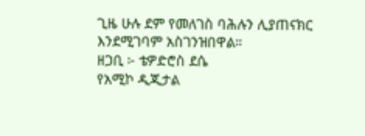ጊዜ ሁሉ ደም የመለገስ ባሕሉን ሊያጠናክር እንደሚገባም አስገንዝበዋል።
ዘጋቢ ፦ ቴዎድሮስ ደሴ
የአሚኮ ዲጂታል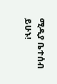ሚዲያ ቤተሰብ ይሁኑ!